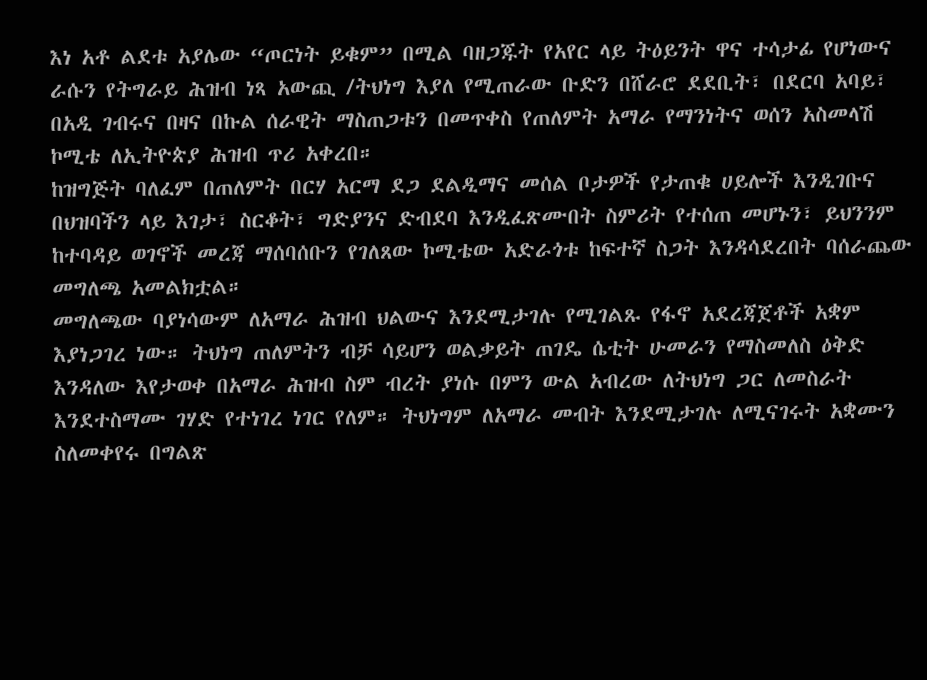እነ አቶ ልደቱ አያሌው “ጦርነት ይቁም” በሚል ባዘጋጁት የአየር ላይ ትዕይንት ዋና ተሳታፊ የሆነውና ራሱን የትግራይ ሕዝብ ነጻ አውጪ /ትህነግ እያለ የሚጠራው ቡድን በሸራሮ ደደቢት፣ በደርባ አባይ፣ በአዲ ገብሩና በዛና በኩል ሰራዊት ማስጠጋቱን በመጥቀስ የጠለምት አማራ የማንነትና ወሰን አስመላሽ ኮሚቴ ለኢትዮጵያ ሕዝብ ጥሪ አቀረበ።
ከዝግጅት ባለፈም በጠለምት በርሃ አርማ ደጋ ደልዲማና መሰል ቦታዎች የታጠቁ ሀይሎች እንዲገቡና በህዝባችን ላይ እገታ፣ ስርቆት፣ ግድያንና ድብደባ እንዲፈጽሙበት ስምሪት የተሰጠ መሆኑን፣ ይህንንም ከተባዳይ ወገኖች መረጃ ማሰባሰቡን የገለጸው ኮሚቴው አድራጎቱ ከፍተኛ ስጋት እንዳሳደረበት ባሰራጨው መግለጫ አመልክቷል።
መግለጫው ባያነሳውም ለአማራ ሕዝብ ህልውና እንደሚታገሉ የሚገልጹ የፋኖ አደረጃጀቶች አቋም እያነጋገረ ነው። ትህነግ ጠለምትን ብቻ ሳይሆን ወልቃይት ጠገዴ ሴቲት ሁመራን የማስመለስ ዕቅድ እንዳለው እየታወቀ በአማራ ሕዝብ ስም ብረት ያነሱ በምን ውል አብረው ለትህነግ ጋር ለመስራት እንደተስማሙ ገሃድ የተነገረ ነገር የለም። ትህነግም ለአማራ መብት እንደሚታገሉ ለሚናገሩት አቋሙን ስለመቀየሩ በግልጽ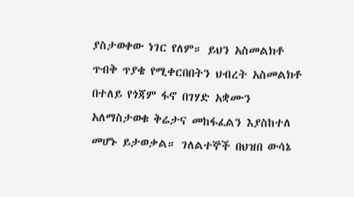ያስታወቀው ነገር የለም። ይህን አስመልክቶ ጥብቅ ጥያቄ የሚቀርበበትን ህብረት አስመልክቶ በተለይ የጎጃም ፋኖ በገሃድ አቋሙን አለማስታወቁ ቅሬታና መከፋፈልን እያስከተለ መሆኑ ይታወቃል። ገለልተኞች በህዝበ ውሳኔ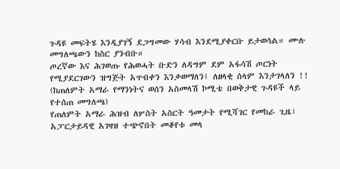ጉዳዩ መፍትሄ እንዲያገኝ ደጋግመው ሃሳብ እንደሚያቀርቡ ይታወሳል። ሙሉ መግለጫውን ከስር ያንብቡ።
ጦረኛው እና ሕገወጡ የሕወሓት ቡድን ለዳግም ደም አፋሳሽ ጦርነት የሚያደርገውን ዝግጅት አጥብቀን እንቃወማለን፤ ለዘላቂ ሰላም እንታገላለን !!
(ከጠለምት አማራ የማንነትና ወሰን አስመላሽ ኮሚቴ በወቅታዊ ጉዳዩች ላይ የተሰጠ መግለጫ)
የጠለምት አማራ ሕዝብ ለሦስት አስርት ዓመታት የሚሻገር የመከራ ጊዜ፣ አፓርታይዳዊ አገዛዝ ተጭኖበት መቆየቱ መላ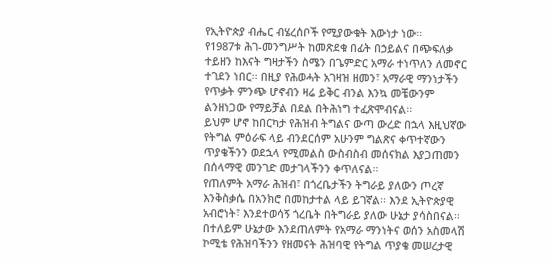የኢትዮጵያ ብሔር ብሄረሰቦች የሚያውቁት እውነታ ነው፡፡
የ1987ቱ ሕገ-መንግሥት ከመጽደቁ በፊት በኃይልና በጭፍለቃ ተይዘን ከእናት ግዛታችን ስሜን በጌምድር አማራ ተነጥለን ለመኖር ተገደን ነበር፡፡ በዚያ የሕወሓት አገዛዝ ዘመን፣ አማራዊ ማንነታችን የጥቃት ምንጭ ሆኖብን ዛሬ ይቅር ብንል እንኳ መቼውንም ልንዘነጋው የማይቻል በደል በትሕነግ ተፈጽሞብናል፡፡
ይህም ሆኖ ከበርካታ የሕዝብ ትግልና ውጣ ውረድ በኋላ እዚህኛው የትግል ምዕራፍ ላይ ብንደርሰም አሁንም ግልጽና ቀጥተኛውን ጥያቄችንን ወደኋላ የሚመልስ ውስብስብ መሰናክል እያጋጠመን በሰላማዊ መንገድ መታገላችንን ቀጥለናል፡፡
የጠለምት አማራ ሕዝብ፣ በጎረቤታችን ትግራይ ያለውን ጦረኛ እንቅስቃሴ በአንክሮ በመከታተል ላይ ይገኛል፡፡ እንደ ኢትዮጵያዊ አብሮነት፣ እንደተወሳኝ ጎረቤት በትግራይ ያለው ሁኔታ ያሳስበናል፡፡ በተለይም ሁኔታው እንደጠለምት የአማራ ማንነትና ወሰን አስመላሽ ኮሚቴ የሕዝባችንን የዘመናት ሕዝባዊ የትግል ጥያቄ መሠረታዊ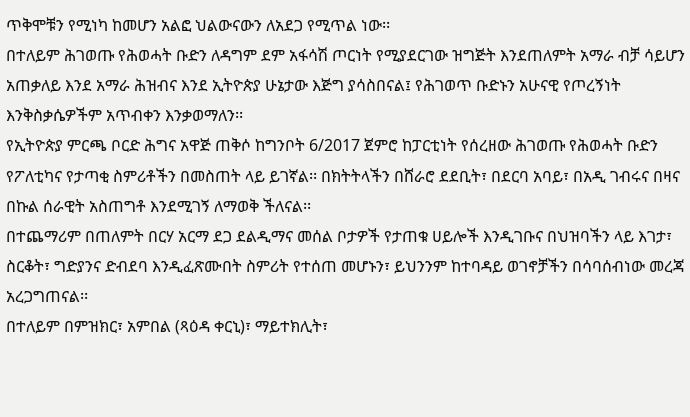ጥቅሞቹን የሚነካ ከመሆን አልፎ ህልውናውን ለአደጋ የሚጥል ነው፡፡
በተለይም ሕገወጡ የሕወሓት ቡድን ለዳግም ደም አፋሳሽ ጦርነት የሚያደርገው ዝግጅት እንደጠለምት አማራ ብቻ ሳይሆን አጠቃለይ እንደ አማራ ሕዝብና እንደ ኢትዮጵያ ሁኔታው እጅግ ያሳስበናል፤ የሕገወጥ ቡድኑን አሁናዊ የጦረኝነት እንቅስቃሴዎችም አጥብቀን እንቃወማለን፡፡
የኢትዮጵያ ምርጫ ቦርድ ሕግና አዋጅ ጠቅሶ ከግንቦት 6/2017 ጀምሮ ከፓርቲነት የሰረዘው ሕገወጡ የሕወሓት ቡድን የፖለቲካና የታጣቂ ስምሪቶችን በመስጠት ላይ ይገኛል፡፡ በክትትላችን በሸራሮ ደደቢት፣ በደርባ አባይ፣ በአዲ ገብሩና በዛና በኩል ሰራዊት አስጠግቶ እንደሚገኝ ለማወቅ ችለናል፡፡
በተጨማሪም በጠለምት በርሃ አርማ ደጋ ደልዲማና መሰል ቦታዎች የታጠቁ ሀይሎች እንዲገቡና በህዝባችን ላይ እገታ፣ ስርቆት፣ ግድያንና ድብደባ እንዲፈጽሙበት ስምሪት የተሰጠ መሆኑን፣ ይህንንም ከተባዳይ ወገኖቻችን በሳባሰብነው መረጃ አረጋግጠናል፡፡
በተለይም በምዝክር፣ አምበል (ጻዕዳ ቀርኒ)፣ ማይተክሊት፣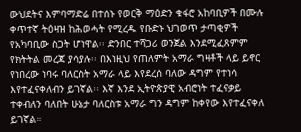ውህደትና እምባማድሬ በተሰኑ የወርቅ ማዕድን ቁፋሮ አከባቢዎች በሙሉ ቀጥተኛ ትዕዛዝ ከሕወሓት የሚረዱ የቡድኑ ህገወጥ ታጣቂዎች የአካባቢው ስጋት ሆነዋል፡፡ ድንበር ተሻጋሪ ወንጀል እንደሚፈጸምም የክትትል መረጃ ያሳያሉ፡፡ በእነዚህ የጠለምት አማራ ግዛቶች ላይ ይኖር የነበረው ነባሩ ባለርስት አማራ ላይ እየደረሰ ባለው ዳግም የተነሳ እየተፈናቀለብን ይገኛል፡፡ እኛ እንደ ኢትዮጵያዊ አብሮነት ተፈናቃይ ተቀብለን ባለበት ሁኔታ ባለርስቱ አማራ ግን ዳግም ከቀየው እየተፈናቀለ ይገኛል።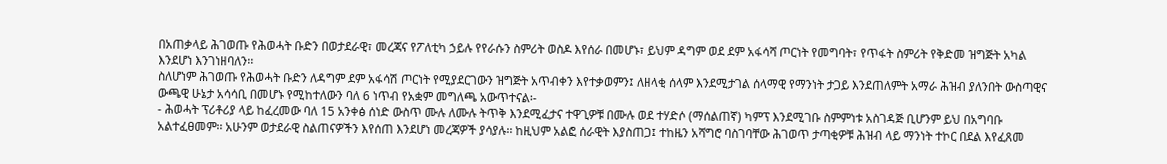በአጠቃላይ ሕገወጡ የሕወሓት ቡድን በወታደራዊ፣ መረጃና የፖለቲካ ኃይሉ የየራሱን ስምሪት ወስዶ እየሰራ በመሆኑ፣ ይህም ዳግም ወደ ደም አፋሳሻ ጦርነት የመግባት፣ የጥፋት ስምሪት የቅድመ ዝግጅት አካል እንደሆነ እንገነዘባለን፡፡
ስለሆነም ሕገወጡ የሕወሓት ቡድን ለዳግም ደም አፋሳሽ ጦርነት የሚያደርገውን ዝግጅት አጥብቀን እየተቃወምን፤ ለዘላቂ ሰላም እንደሚታገል ሰላማዊ የማንነት ታጋይ እንደጠለምት አማራ ሕዝብ ያለንበት ውስጣዊና ውጫዊ ሁኔታ አሳሳቢ በመሆኑ የሚከተለውን ባለ 6 ነጥብ የአቋም መግለጫ አውጥተናል፡-
- ሕወሓት ፕሪቶሪያ ላይ ከፈረመው ባለ 15 አንቀፅ ሰነድ ውስጥ ሙሉ ለሙሉ ትጥቅ እንደሚፈታና ተዋጊዎቹ በሙሉ ወደ ተሃድሶ (ማሰልጠኛ) ካምፕ እንደሚገቡ ስምምነቱ አስገዳጅ ቢሆንም ይህ በአግባቡ አልተፈፀመም፡፡ አሁንም ወታደራዊ ስልጠናዎችን እየሰጠ እንደሆነ መረጃዎች ያሳያሉ፡፡ ከዚህም አልፎ ሰራዊት እያስጠጋ፤ ተከዜን አሻግሮ ባስገባቸው ሕገወጥ ታጣቂዎቹ ሕዝብ ላይ ማንነት ተኮር በደል እየፈጸመ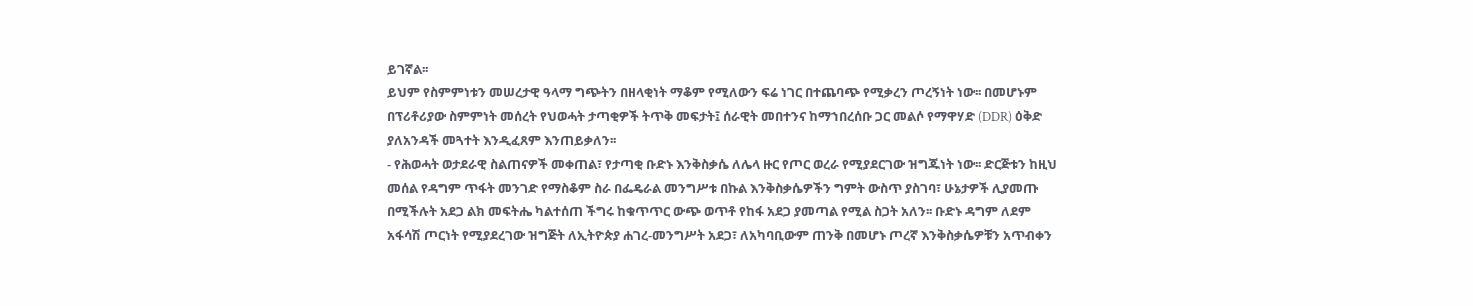ይገኛል፡፡
ይህም የስምምነቱን መሠረታዊ ዓላማ ግጭትን በዘላቂነት ማቆም የሚለውን ፍሬ ነገር በተጨባጭ የሚቃረን ጦረኝነት ነው፡፡ በመሆኑም በፕሪቶሪያው ስምምነት መሰረት የህወሓት ታጣቂዎች ትጥቅ መፍታት፤ ሰራዊት መበተንና ከማኀበረሰቡ ጋር መልሶ የማዋሃድ (DDR) ዕቅድ ያለአንዳች መጓተት እንዲፈጸም እንጠይቃለን፡፡
- የሕወሓት ወታደራዊ ስልጠናዎች መቀጠል፣ የታጣቂ ቡድኑ እንቅስቃሴ ለሌላ ዙር የጦር ወረራ የሚያደርገው ዝግጁነት ነው፡፡ ድርጅቱን ከዚህ መሰል የዳግም ጥፋት መንገድ የማስቆም ስራ በፌዴራል መንግሥቱ በኩል እንቅስቃሴዎችን ግምት ውስጥ ያስገባ፣ ሁኔታዎች ሊያመጡ በሚችሉት አደጋ ልክ መፍትሔ ካልተሰጠ ችግሩ ከቁጥጥር ውጭ ወጥቶ የከፋ አደጋ ያመጣል የሚል ስጋት አለን፡፡ ቡድኑ ዳግም ለደም አፋሳሽ ጦርነት የሚያደረገው ዝግጅት ለኢትዮጵያ ሐገረ-መንግሥት አደጋ፣ ለአካባቢውም ጠንቅ በመሆኑ ጦረኛ እንቅስቃሴዎቹን አጥብቀን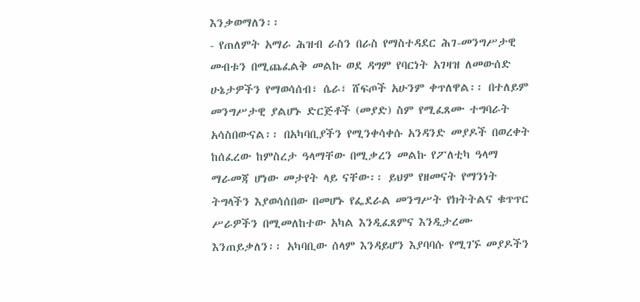እንቃወማለን፡፡
- የጠለምት አማራ ሕዝብ ራስን በራስ የማስተዳደር ሕገ-መንግሥታዊ መብቱን በሚጨፈልቅ መልኩ ወደ ዳግም የባርነት አገዛዝ ለመውሰድ ሁኔታዎችን የማወሳሰብ፣ ሴራ፣ ሸፍጦች አሁንም ቀጥለዋል፡፡ በተለይም መንግሥታዊ ያልሆኑ ድርጅቶች (መያድ) ስም የሚፈጸሙ ተግባራት አሳስበውናል፡፡ በአካባቢያችን የሚንቀሳቀሱ አንዳንድ መያዶች በወረቀት ከሰፈረው ከምስረታ ዓላማቸው በሚቃረን መልኩ የፖለቲካ ዓላማ ማራመጃ ሆነው መታየት ላይ ናቸው፡፡ ይህም የዘመናት የማንነት ትግላችን እያወሳሰበው በመሆኑ የፌደራል መንግሥት የክትትልና ቁጥጥር ሥራዎችን በሚመለከተው አካል እንዲፈጸምና እንዲታረሙ እንጠይቃለን፡፡ አካባቢው ሰላም እንዳይሆን እያባባሱ የሚገኙ መያዶችን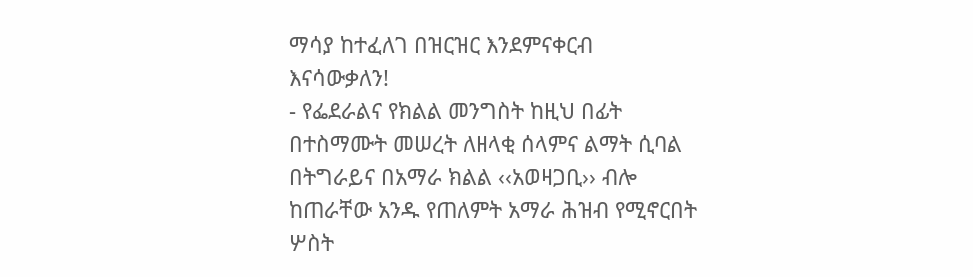ማሳያ ከተፈለገ በዝርዝር እንደምናቀርብ እናሳውቃለን!
- የፌደራልና የክልል መንግስት ከዚህ በፊት በተስማሙት መሠረት ለዘላቂ ሰላምና ልማት ሲባል በትግራይና በአማራ ክልል ‹‹አወዛጋቢ›› ብሎ ከጠራቸው አንዱ የጠለምት አማራ ሕዝብ የሚኖርበት ሦስት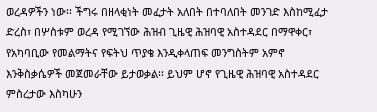ወረዳዎችን ነው፡፡ ችግሩ በዘላቂነት መፈታት አለበት በተባለበት መንገድ እስከሚፈታ ድረስ፣ በሦስቱም ወረዳ የሚገኘው ሕዝብ ጊዜዊ ሕዝባዊ አስተዳደር በማዋቀር፣ የአካባቢው የመልማትና የፍትህ ጥያቄ እንዲቀላጠፍ መንግስትም አምኖ እንቅስቃሴዎች መጀመራቸው ይታወቃል፡፡ ይህም ሆኖ የጊዜዊ ሕዝባዊ አስተዳደር ምስረታው እስካሁን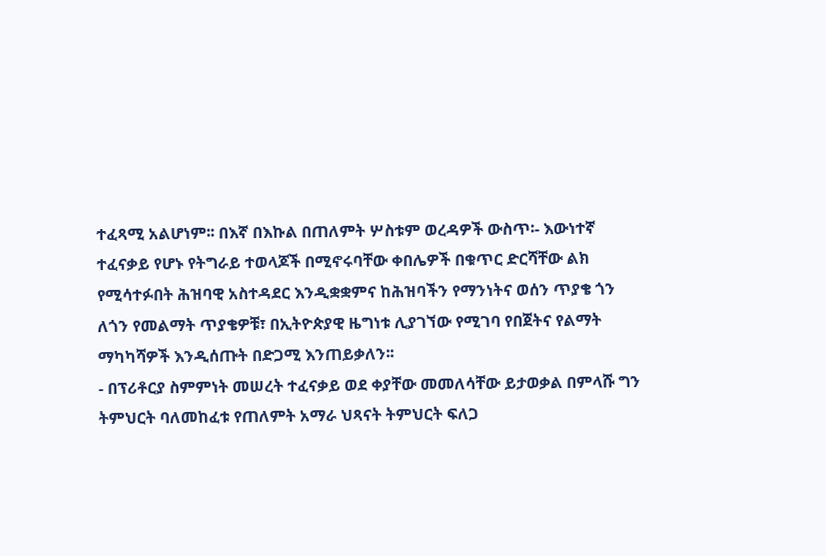ተፈጻሚ አልሆነም፡፡ በእኛ በእኩል በጠለምት ሦስቱም ወረዳዎች ውስጥ፡- እውነተኛ ተፈናቃይ የሆኑ የትግራይ ተወላጆች በሚኖሩባቸው ቀበሌዎች በቁጥር ድርሻቸው ልክ የሚሳተፉበት ሕዝባዊ አስተዳደር እንዲቋቋምና ከሕዝባችን የማንነትና ወሰን ጥያቄ ጎን ለጎን የመልማት ጥያቄዎቹ፣ በኢትዮጵያዊ ዜግነቱ ሊያገኘው የሚገባ የበጀትና የልማት ማካካሻዎች እንዲሰጡት በድጋሚ እንጠይቃለን፡፡
- በፕሪቶርያ ስምምነት መሠረት ተፈናቃይ ወደ ቀያቸው መመለሳቸው ይታወቃል በምላሹ ግን ትምህርት ባለመከፈቱ የጠለምት አማራ ህጻናት ትምህርት ፍለጋ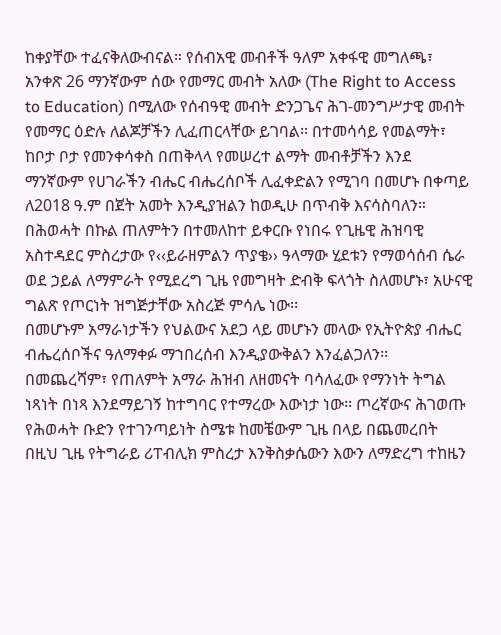ከቀያቸው ተፈናቅለውብናል። የሰብአዊ መብቶች ዓለም አቀፋዊ መግለጫ፣ አንቀጽ 26 ማንኛውም ሰው የመማር መብት አለው (The Right to Access to Education) በሚለው የሰብዓዊ መብት ድንጋጌና ሕገ-መንግሥታዊ መብት የመማር ዕድሉ ለልጆቻችን ሊፈጠርላቸው ይገባል፡፡ በተመሳሳይ የመልማት፣ ከቦታ ቦታ የመንቀሳቀስ በጠቅላላ የመሠረተ ልማት መብቶቻችን እንደ ማንኛውም የሀገራችን ብሔር ብሔረሰቦች ሊፈቀድልን የሚገባ በመሆኑ በቀጣይ ለ2018 ዓ.ም በጀት አመት እንዲያዝልን ከወዲሁ በጥብቅ እናሳስባለን።
በሕወሓት በኩል ጠለምትን በተመለከተ ይቀርቡ የነበሩ የጊዜዊ ሕዝባዊ አስተዳደር ምስረታው የ‹‹ይራዘምልን ጥያቄ›› ዓላማው ሂደቱን የማወሳሰብ ሴራ ወደ ኃይል ለማምራት የሚደረግ ጊዜ የመግዛት ድብቅ ፍላጎት ስለመሆኑ፣ አሁናዊ ግልጽ የጦርነት ዝግጅታቸው አስረጅ ምሳሌ ነው፡፡
በመሆኑም አማራነታችን የህልውና አደጋ ላይ መሆኑን መላው የኢትዮጵያ ብሔር ብሔረሰቦችና ዓለማቀፉ ማኀበረሰብ እንዲያውቅልን እንፈልጋለን፡፡
በመጨረሻም፣ የጠለምት አማራ ሕዝብ ለዘመናት ባሳለፈው የማንነት ትግል ነጻነት በነጻ እንደማይገኝ ከተግባር የተማረው እውነታ ነው፡፡ ጦረኛውና ሕገወጡ የሕወሓት ቡድን የተገንጣይነት ስሜቱ ከመቼውም ጊዜ በላይ በጨመረበት በዚህ ጊዜ የትግራይ ሪፐብሊክ ምስረታ እንቅስቃሴውን እውን ለማድረግ ተከዜን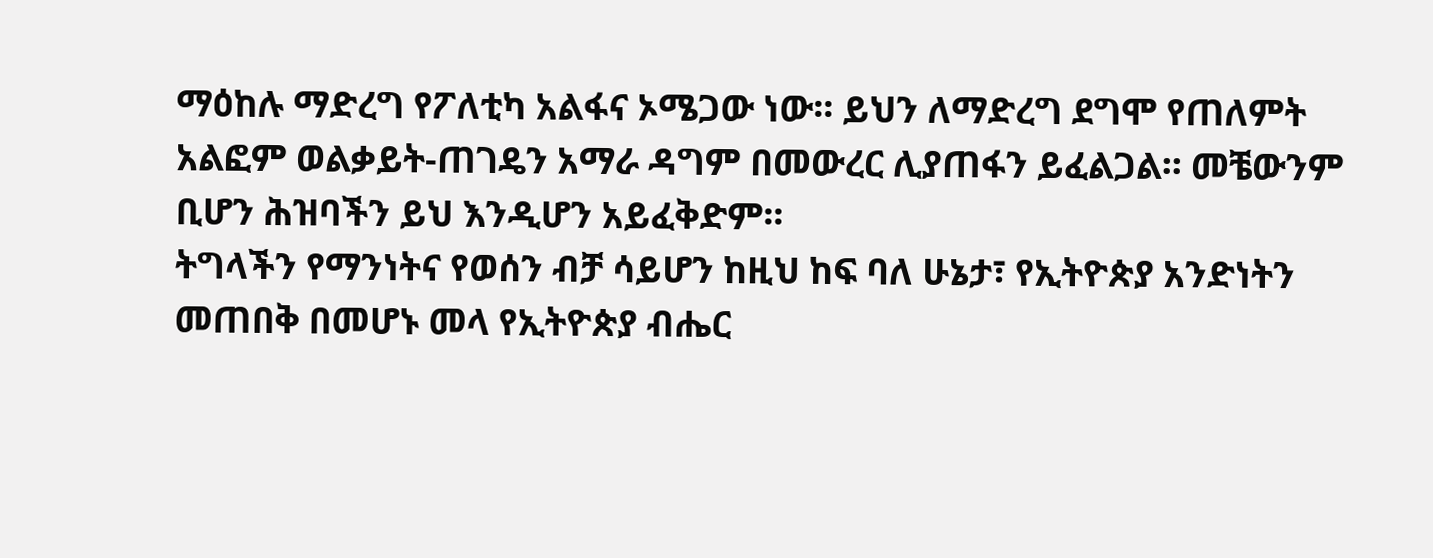ማዕከሉ ማድረግ የፖለቲካ አልፋና ኦሜጋው ነው፡፡ ይህን ለማድረግ ደግሞ የጠለምት አልፎም ወልቃይት-ጠገዴን አማራ ዳግም በመውረር ሊያጠፋን ይፈልጋል፡፡ መቼውንም ቢሆን ሕዝባችን ይህ እንዲሆን አይፈቅድም፡፡
ትግላችን የማንነትና የወሰን ብቻ ሳይሆን ከዚህ ከፍ ባለ ሁኔታ፣ የኢትዮጵያ አንድነትን መጠበቅ በመሆኑ መላ የኢትዮጵያ ብሔር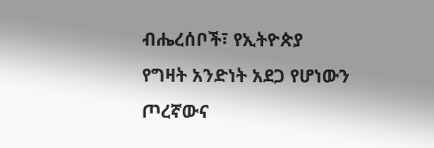ብሔረሰቦች፣ የኢትዮጵያ የግዛት አንድነት አደጋ የሆነውን ጦረኛውና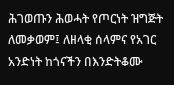ሕገወጡን ሕወሓት የጦርነት ዝግጅት ለመቃወም፤ ለዘላቂ ሰላምና የአገር አንድነት ከጎናችን በእንድትቆሙ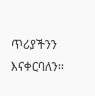ጥሪያችንን እናቀርባለን፡፡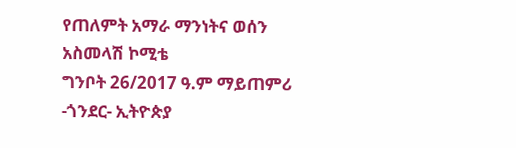የጠለምት አማራ ማንነትና ወሰን አስመላሽ ኮሚቴ
ግንቦት 26/2017 ዓ.ም ማይጠምሪ -ጎንደር- ኢትዮጵያ